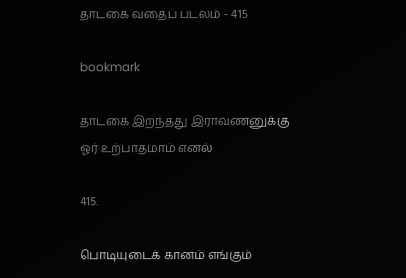தாடகை வதைப் படலம் - 415

bookmark

தாடகை இறந்தது இராவணனுக்கு
ஓர் உற்பாதமாம் எனல்

415.

பொடியுடைக் கானம் எங்கும்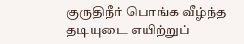குருதிநீர் பொங்க வீழ்ந்த
தடியுடை எயிற்றுப்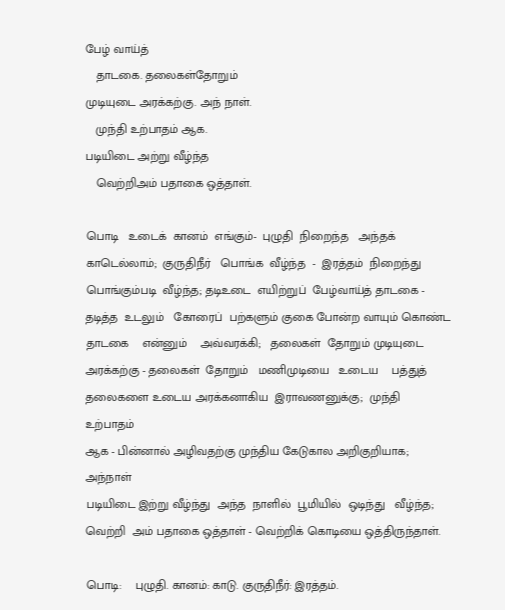பேழ் வாய்த்
   தாடகை. தலைகள்தோறும்
முடியுடை அரக்கற்கு. அந் நாள்.
   முந்தி உற்பாதம் ஆக.
படியிடை அற்று வீழ்ந்த
   வெற்றிஅம் பதாகை ஒத்தாள்.

பொடி   உடைக்  கானம்  எங்கும்-  புழுதி  நிறைந்த   அந்தக்
காடெல்லாம்;  குருதிநீர்   பொங்க  வீழ்ந்த  -  இரத்தம்  நிறைந்து
பொங்கும்படி  வீழ்ந்த; தடிஉடை  எயிற்றுப்  பேழ்வாய்த் தாடகை -
தடித்த  உடலும்   கோரைப்  பற்களும் குகை போன்ற வாயும் கொண்ட
தாடகை    என்னும்    அவ்வரக்கி;   தலைகள்  தோறும் முடியுடை
அரக்கற்கு - தலைகள்  தோறும்   மணிமுடியை   உடைய    பத்துத்
தலைகளை உடைய அரக்கனாகிய  இராவணனுக்கு;  முந்தி  உற்பாதம்
ஆக - பின்னால் அழிவதற்கு முந்திய கேடுகால அறிகுறியாக; அந்நாள்
படியிடை இற்று வீழ்ந்து  அந்த  நாளில்  பூமியில்  ஒடிந்து   வீழ்ந்த;
வெற்றி  அம் பதாகை ஒத்தாள் - வெற்றிக் கொடியை ஒத்திருந்தாள்.

பொடி:    புழுதி. கானம்: காடு. குருதிநீர்: இரத்தம்.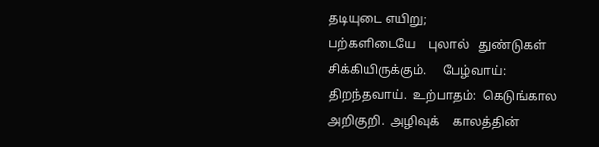தடியுடை எயிறு;
பற்களிடையே    புலால்   துண்டுகள்   சிக்கியிருக்கும்.     பேழ்வாய்:
திறந்தவாய்.  உற்பாதம்:  கெடுங்கால  அறிகுறி.  அழிவுக்    காலத்தின்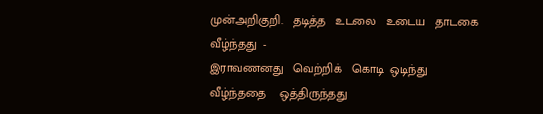முன்அறிகுறி.   தடித்த   உடலை   உடைய   தாடகை   வீழ்ந்தது  -
இராவணனது   வெற்றிக்   கொடி  ஒடிந்து  வீழ்ந்ததை    ஒத்திருந்தது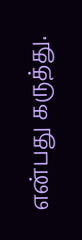என்பது கருத்து.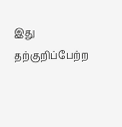இது தற்குறிப்பேற்ற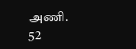அணி.                      52